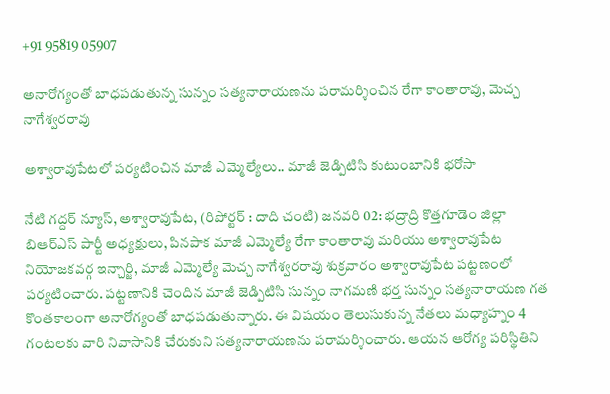+91 95819 05907

అనారోగ్యంతో బాధపడుతున్న సున్నం సత్యనారాయణను పరామర్శించిన రేగా కాంతారావు, మెచ్చ నాగేశ్వరరావు

అశ్వారావుపేటలో పర్యటించిన మాజీ ఎమ్మెల్యేలు.. మాజీ జెడ్పిటిసి కుటుంబానికి భరోసా

నేటి గద్దర్ న్యూస్, అశ్వారావుపేట, (రిపోర్టర్ : దాది చంటి) జనవరి 02: భద్రాద్రి కొత్తగూడెం జిల్లా బిఆర్ఎస్ పార్టీ అధ్యక్షులు, పినపాక మాజీ ఎమ్మెల్యే రేగా కాంతారావు మరియు అశ్వారావుపేట నియోజకవర్గ ఇన్చార్జి, మాజీ ఎమ్మెల్యే మెచ్చ నాగేశ్వరరావు శుక్రవారం అశ్వారావుపేట పట్టణంలో పర్యటించారు. పట్టణానికి చెందిన మాజీ జెడ్పిటిసి సున్నం నాగమణి భర్త సున్నం సత్యనారాయణ గత కొంతకాలంగా అనారోగ్యంతో బాధపడుతున్నారు. ఈ విషయం తెలుసుకున్న నేతలు మధ్యాహ్నం 4 గంటలకు వారి నివాసానికి చేరుకుని సత్యనారాయణను పరామర్శించారు. ఆయన ఆరోగ్య పరిస్థితిని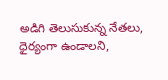అడిగి తెలుసుకున్న నేతలు, ధైర్యంగా ఉండాలని,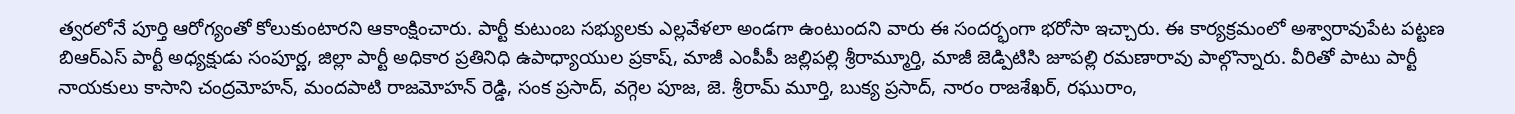త్వరలోనే పూర్తి ఆరోగ్యంతో కోలుకుంటారని ఆకాంక్షించారు. పార్టీ కుటుంబ సభ్యులకు ఎల్లవేళలా అండగా ఉంటుందని వారు ఈ సందర్భంగా భరోసా ఇచ్చారు. ఈ కార్యక్రమంలో అశ్వారావుపేట పట్టణ బిఆర్ఎస్ పార్టీ అధ్యక్షుడు సంపూర్ణ, జిల్లా పార్టీ అధికార ప్రతినిధి ఉపాధ్యాయుల ప్రకాష్, మాజీ ఎంపీపీ జల్లిపల్లి శ్రీరామ్మూర్తి, మాజీ జెడ్పిటిసి జూపల్లి రమణారావు పాల్గొన్నారు. వీరితో పాటు పార్టీ నాయకులు కాసాని చంద్రమోహన్, మందపాటి రాజమోహన్ రెడ్డి, సంక ప్రసాద్, వగ్గెల పూజ, జె. శ్రీరామ్ మూర్తి, బుక్య ప్రసాద్, నారం రాజశేఖర్, రఘురాం,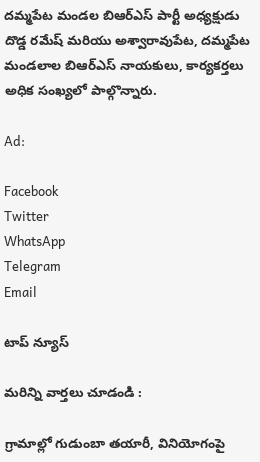దమ్మపేట మండల బిఆర్ఎస్ పార్టీ అధ్యక్షుడు దొడ్డ రమేష్ మరియు అశ్వారావుపేట, దమ్మపేట మండలాల బిఆర్ఎస్ నాయకులు, కార్యకర్తలు అధిక సంఖ్యలో పాల్గొన్నారు.

Ad:

Facebook
Twitter
WhatsApp
Telegram
Email

టాప్ న్యూస్

మరిన్ని వార్తలు చూడండి :

గ్రామాల్లో గుడుంబా తయారీ, వినియోగంపై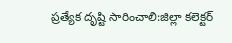ప్రత్యేక దృష్టి సారించాలి:జిల్లా కలెక్టర్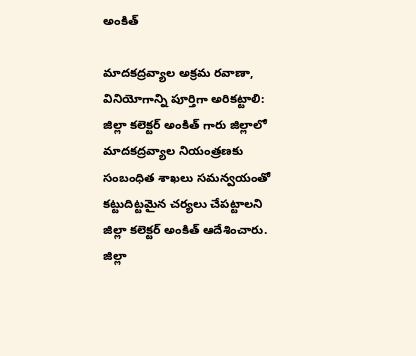అంకిత్

మాదకద్రవ్యాల అక్రమ రవాణా, వినియోగాన్ని పూర్తిగా అరికట్టాలి: జిల్లా కలెక్టర్ అంకిత్ గారు జిల్లాలో మాదకద్రవ్యాల నియంత్రణకు సంబంధిత శాఖలు సమన్వయంతో కట్టుదిట్టమైన చర్యలు చేపట్టాలని జిల్లా కలెక్టర్ అంకిత్ ఆదేశించారు. జిల్లా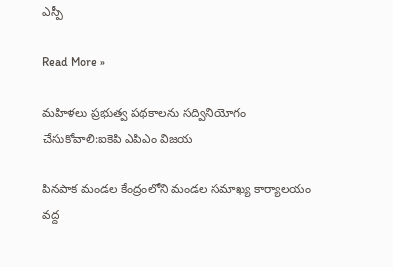ఎస్పీ

Read More »

మహిళలు ప్రభుత్వ పథకాలను సద్వినియోగం చేసుకోవాలి:ఐకెపి ఎపిఎం విజయ

పినపాక మండల కేంద్రంలోని మండల సమాఖ్య కార్యాలయం వద్ద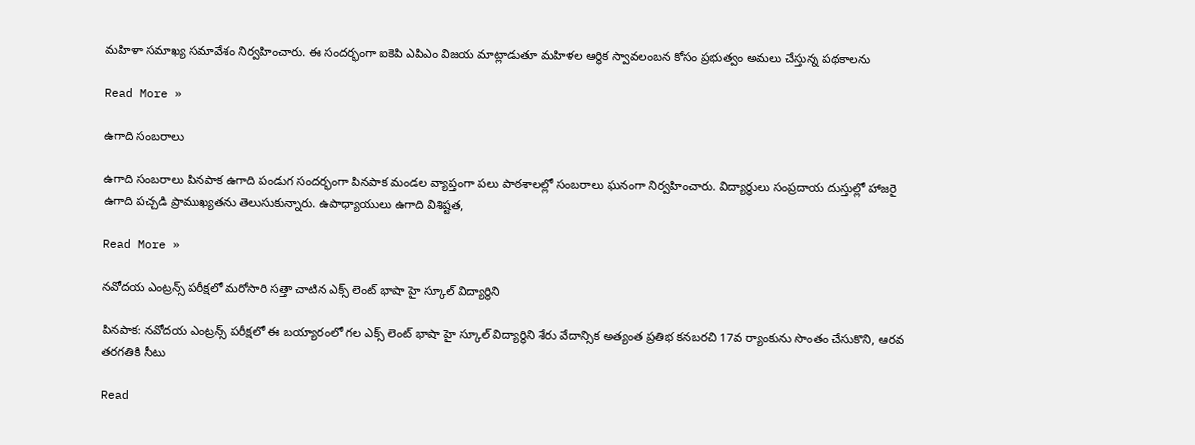మహిళా సమాఖ్య సమావేశం నిర్వహించారు. ఈ సందర్భంగా ఐకెపి ఎపిఎం విజయ మాట్లాడుతూ మహిళల ఆర్థిక స్వావలంబన కోసం ప్రభుత్వం అమలు చేస్తున్న పథకాలను

Read More »

ఉగాది సంబరాలు

ఉగాది సంబరాలు పినపాక ఉగాది పండుగ సందర్భంగా పినపాక మండల వ్యాప్తంగా పలు పాఠశాలల్లో సంబరాలు ఘనంగా నిర్వహించారు. విద్యార్థులు సంప్రదాయ దుస్తుల్లో హాజరై ఉగాది పచ్చడి ప్రాముఖ్యతను తెలుసుకున్నారు. ఉపాధ్యాయులు ఉగాది విశిష్టత,

Read More »

నవోదయ ఎంట్రన్స్ పరీక్షలో మరోసారి సత్తా చాటిన ఎక్స్ లెంట్ భాషా హై స్కూల్ విద్యార్థిని

పినపాక: నవోదయ ఎంట్రన్స్ పరీక్షలో ఈ బయ్యారంలో గల ఎక్స్ లెంట్ భాషా హై స్కూల్ విద్యార్థిని శేరు వేదాన్సిక అత్యంత ప్రతిభ కనబరచి 17వ ర్యాంకును సొంతం చేసుకొని, ఆరవ తరగతికి సీటు

Read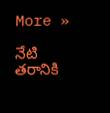More »

నేటి తరానికి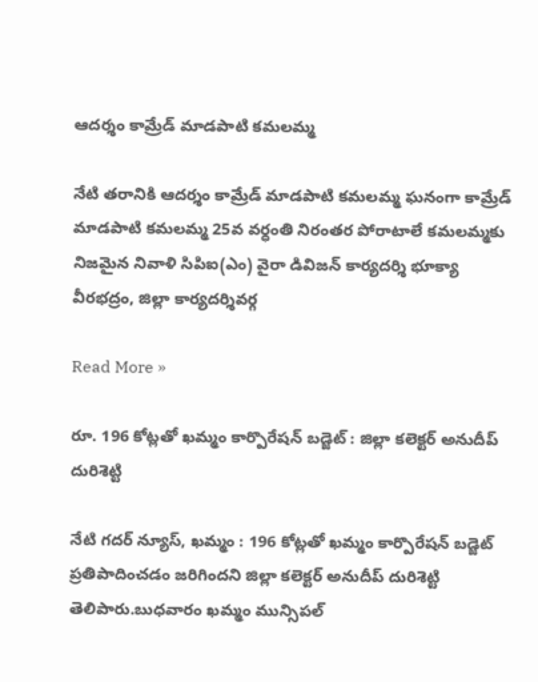ఆదర్శం కామ్రేడ్ మాడపాటి కమలమ్మ

నేటి తరానికి ఆదర్శం కామ్రేడ్ మాడపాటి కమలమ్మ ఘనంగా కామ్రేడ్ మాడపాటి కమలమ్మ 25వ వర్ధంతి నిరంతర పోరాటాలే కమలమ్మకు నిజమైన నివాళి సిపిఐ(ఎం) వైరా డివిజన్ కార్యదర్శి భూక్యా వీరభద్రం, జిల్లా కార్యదర్శివర్గ

Read More »

రూ. 196 కోట్లతో ఖమ్మం కార్పొరేషన్ బడ్జెట్ : జిల్లా కలెక్టర్ అనుదీప్ దురిశెట్టి

నేటి గదర్ న్యూస్, ఖమ్మం : 196 కోట్లతో ఖమ్మం కార్పొరేషన్ బడ్జెట్ ప్రతిపాదించడం జరిగిందని జిల్లా కలెక్టర్ అనుదీప్ దురిశెట్టి తెలిపారు.బుధవారం ఖమ్మం మున్సిపల్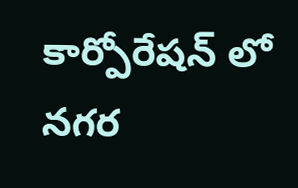కార్పోరేషన్ లో నగర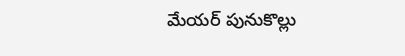మేయర్ పునుకొల్లు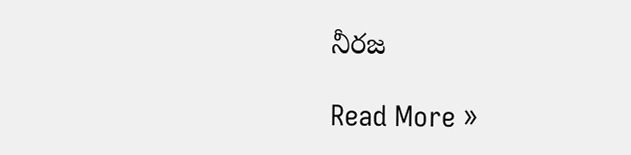నీరజ

Read More »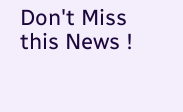Don't Miss this News !